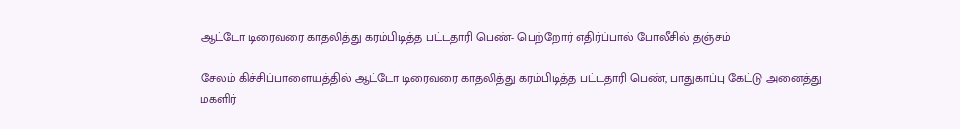ஆட்டோ டிரைவரை காதலித்து கரம்பிடித்த பட்டதாரி பெண்- பெற்றோர் எதிர்ப்பால் போலீசில் தஞ்சம்

சேலம் கிச்சிப்பாளையத்தில் ஆட்டோ டிரைவரை காதலித்து கரம்பிடித்த பட்டதாரி பெண், பாதுகாப்பு கேட்டு அனைத்து மகளிர்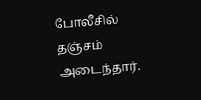போலீசில் தஞ்சம் அடைந்தார்.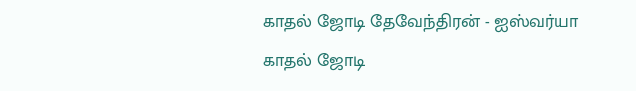காதல் ஜோடி தேவேந்திரன் - ஐஸ்வர்யா
காதல் ஜோடி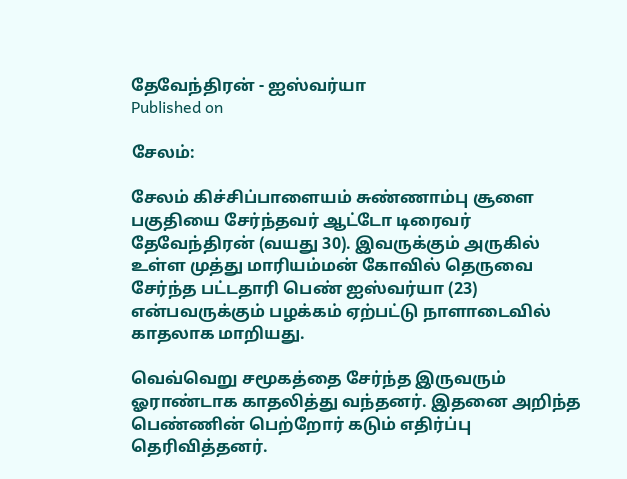தேவேந்திரன் - ஐஸ்வர்யா
Published on

சேலம்:

சேலம் கிச்சிப்பாளையம் சுண்ணாம்பு சூளை பகுதியை சேர்ந்தவர் ஆட்டோ டிரைவர் தேவேந்திரன் (வயது 30). இவருக்கும் அருகில் உள்ள முத்து மாரியம்மன் கோவில் தெருவை சேர்ந்த பட்டதாரி பெண் ஐஸ்வர்யா (23) என்பவருக்கும் பழக்கம் ஏற்பட்டு நாளாடைவில் காதலாக மாறியது.

வெவ்வெறு சமூகத்தை சேர்ந்த இருவரும் ஓராண்டாக காதலித்து வந்தனர். இதனை அறிந்த பெண்ணின் பெற்றோர் கடும் எதிர்ப்பு தெரிவித்தனர்.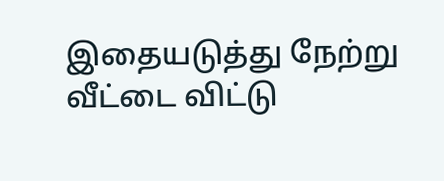இதையடுத்து நேற்று வீட்டை விட்டு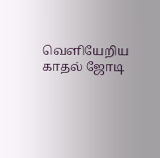வெளியேறிய காதல் ஜோடி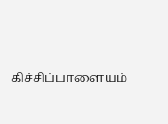கிச்சிப்பாளையம்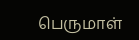பெருமாள்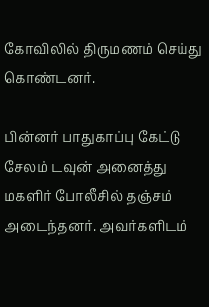கோவிலில் திருமணம் செய்து கொண்டனர்.

பின்னர் பாதுகாப்பு கேட்டு சேலம் டவுன் அனைத்து மகளிர் போலீசில் தஞ்சம் அடைந்தனர். அவர்களிடம்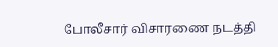போலீசார் விசாரணை நடத்தி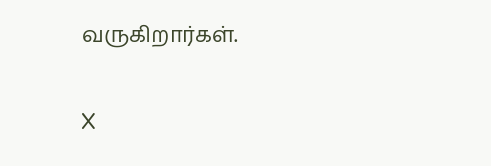வருகிறார்கள்.

X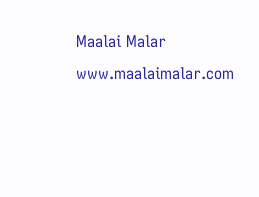Maalai Malar
www.maalaimalar.com